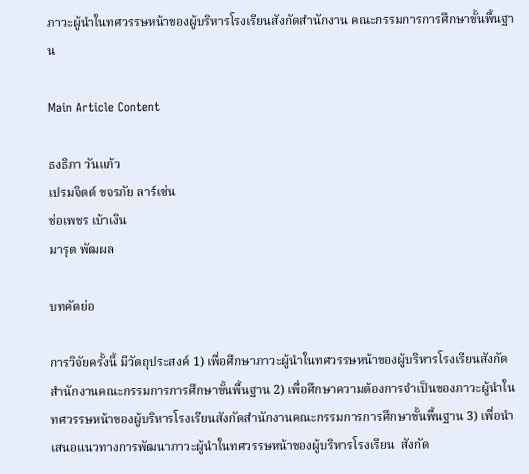ภาวะผู้นำในทศวรรษหน้าของผู้บริหารโรงเรียนสังกัดสำนักงาน คณะกรรมการการศึกษาขั้นพื้นฐาน

Main Article Content

ธงธิภา วันแก้ว
เปรมจิตต์ ขจรภัย ลาร์เซ่น
ช่อเพชร เบ้าเงิน
มารุต พัฒผล

บทคัดย่อ

การวิจัยครั้งนี้ มีวัตถุประสงค์ 1) เพื่อศึกษาภาวะผู้นำในทศวรรษหน้าของผู้บริหารโรงเรียนสังกัดสำนักงานคณะกรรมการการศึกษาขั้นพื้นฐาน 2) เพื่อศึกษาความต้องการจำเป็นของภาวะผู้นำในทศวรรษหน้าของผู้บริหารโรงเรียนสังกัดสำนักงานคณะกรรมการการศึกษาขั้นพื้นฐาน 3) เพื่อนำเสนอแนวทางการพัฒนาภาวะผู้นำในทศวรรษหน้าของผู้บริหารโรงเรียน  สังกัด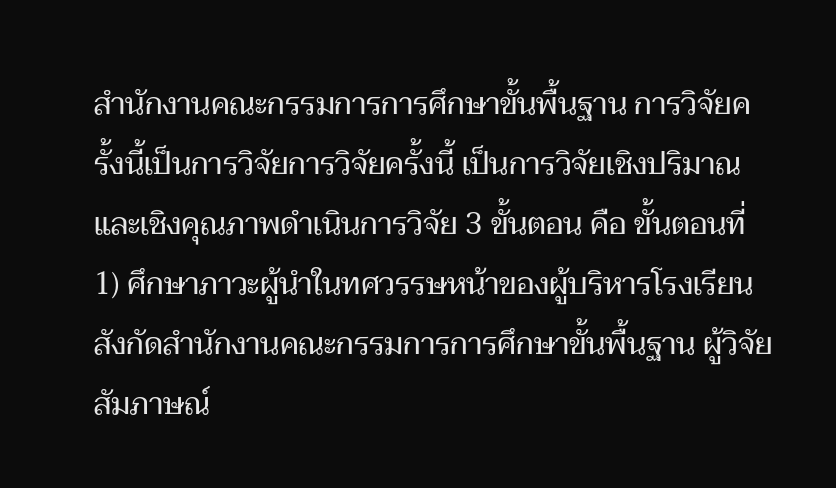สำนักงานคณะกรรมการการศึกษาขั้นพื้นฐาน การวิจัยครั้งนี้เป็นการวิจัยการวิจัยครั้งนี้ เป็นการวิจัยเชิงปริมาณ และเชิงคุณภาพดำเนินการวิจัย 3 ขั้นตอน คือ ขั้นตอนที่ 1) ศึกษาภาวะผู้นำในทศวรรษหน้าของผู้บริหารโรงเรียนสังกัดสำนักงานคณะกรรมการการศึกษาขั้นพื้นฐาน ผู้วิจัยสัมภาษณ์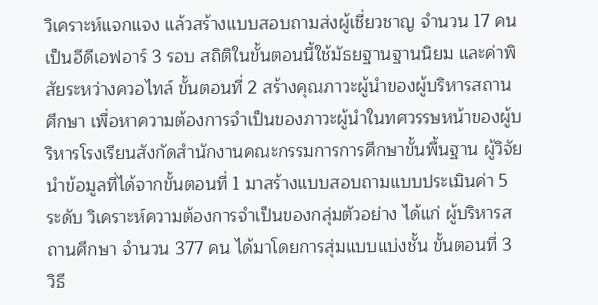วิเคราะห์แจกแจง แล้วสร้างแบบสอบถามส่งผู้เชี่ยวชาญ จำนวน 17 คน เป็นอีดีเอฟอาร์ 3 รอบ สถิติในขั้นตอนนี้ใช้มัธยฐานฐานนิยม และค่าพิสัยระหว่างควอไทล์ ขั้นตอนที่ 2 สร้างคุณภาวะผู้นำของผู้บริหารสถานศึกษา เพื่อหาความต้องการจำเป็นของภาวะผู้นำในทศวรรษหน้าของผู้บริหารโรงเรียนสังกัดสำนักงานคณะกรรมการการศึกษาขั้นพื้นฐาน ผู้วิจัยนำข้อมูลที่ได้จากขั้นตอนที่ 1 มาสร้างแบบสอบถามแบบประเมินค่า 5 ระดับ วิเคราะห์ความต้องการจำเป็นของกลุ่มตัวอย่าง ได้แก่ ผู้บริหารสถานศึกษา จำนวน 377 คน ได้มาโดยการสุ่มแบบแบ่งชั้น ขั้นตอนที่ 3 วิธี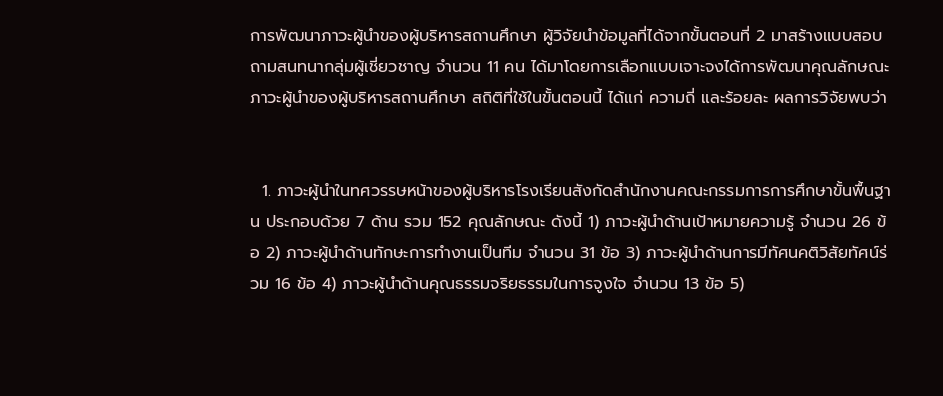การพัฒนาภาวะผู้นำของผู้บริหารสถานศึกษา ผู้วิจัยนำข้อมูลที่ได้จากขั้นตอนที่ 2 มาสร้างแบบสอบถามสนทนากลุ่มผู้เชี่ยวชาญ จำนวน 11 คน ได้มาโดยการเลือกแบบเจาะจงได้การพัฒนาคุณลักษณะภาวะผู้นำของผู้บริหารสถานศึกษา สถิติที่ใช้ในขั้นตอนนี้ ได้แก่ ความถี่ และร้อยละ ผลการวิจัยพบว่า


  1. ภาวะผู้นำในทศวรรษหน้าของผู้บริหารโรงเรียนสังกัดสำนักงานคณะกรรมการการศึกษาขั้นพื้นฐาน ประกอบด้วย 7 ด้าน รวม 152 คุณลักษณะ ดังนี้ 1) ภาวะผู้นำด้านเป้าหมายความรู้ จำนวน 26 ข้อ 2) ภาวะผู้นำด้านทักษะการทำงานเป็นทีม จำนวน 31 ข้อ 3) ภาวะผู้นำด้านการมีทัศนคติวิสัยทัศน์ร่วม 16 ข้อ 4) ภาวะผู้นำด้านคุณธรรมจริยธรรมในการจูงใจ จำนวน 13 ข้อ 5)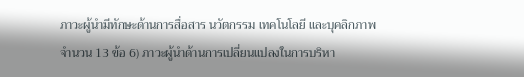ภาวะผู้นำมีทักษะด้านการสื่อสาร นวัตกรรม เทคโนโลยี และบุคลิกภาพ จำนวน 13 ข้อ 6) ภาวะผู้นำด้านการเปลี่ยนแปลงในการบริหา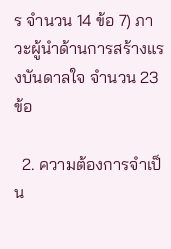ร จำนวน 14 ข้อ 7) ภาวะผู้นำด้านการสร้างแรงบันดาลใจ จำนวน 23 ข้อ

  2. ความต้องการจำเป็น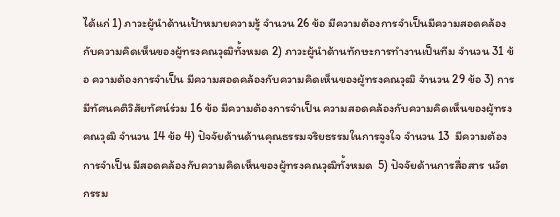ได้แก่ 1) ภาวะผู้นำด้านเป้าหมายความรู้ จำนวน 26 ข้อ มีความต้องการจำเป็นมีความสอดคล้องกับความคิดเห็นของผู้ทรงคณวุฒิทั้งหมด 2) ภาวะผู้นำด้านทักษะการทำงานเป็นทีม จำนวน 31 ข้อ ความต้องการจำเป็น มีความสอดคล้องกับความคิดเห็นของผู้ทรงคณวุฒิ จำนวน 29 ข้อ 3) การมีทัศนคติวิสัยทัศน์ร่วม 16 ข้อ มีความต้องการจำเป็น ความสอดคล้องกับความคิดเห็นของผู้ทรงคณวุฒิ จำนวน 14 ข้อ 4) ปัจจัยด้านด้านคุณธรรมจริยธรรมในการจูงใจ จำนวน 13  มีความต้องการจำเป็น มีสอดคล้องกับความคิดเห็นของผู้ทรงคณวุฒิทั้งหมด  5) ปัจจัยด้านการสื่อสาร นวัตกรรม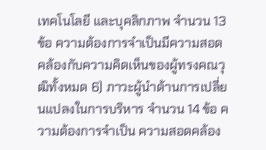เทคโนโลยี และบุคลิกภาพ จำนวน 13 ข้อ ความต้องการจำเป็นมีความสอดคล้องกับความคิดเห็นของผู้ทรงคณวุฒิทั้งหมด 6) ภาวะผู้นำด้านการเปลี่ยนแปลงในการบริหาร จำนวน 14 ข้อ ความต้องการจำเป็น ความสอดคล้อง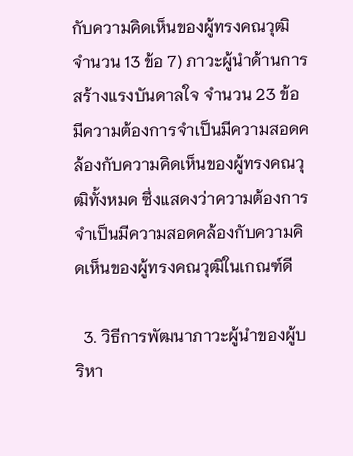กับความคิดเห็นของผู้ทรงคณวุฒิ จำนวน 13 ข้อ 7) ภาวะผู้นำด้านการสร้างแรงบันดาลใจ จำนวน 23 ข้อ มีความต้องการจำเป็นมีความสอดคล้องกับความคิดเห็นของผู้ทรงคณวุฒิทั้งหมด ซึ่งแสดงว่าความต้องการจำเป็นมีความสอดคล้องกับความคิดเห็นของผู้ทรงคณวุฒิในเกณฑ์ดี

  3. วิธีการพัฒนาภาวะผู้นำของผู้บริหา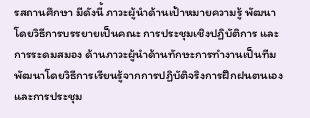รสถานศึกษา มีดังนี้ ภาวะผู้นำด้านเป้าหมายความรู้ พัฒนาโดยวิธีการบรรยายเป็นคณะ การประชุมเชิงปฏิบัติการ และการระดมสมอง ด้านภาวะผู้นำด้านทักษะการทำงานเป็นทีม พัฒนาโดยวิธีการเรียนรู้จากการปฏิบัติจริงการฝึกฝนตนเอง และการประชุม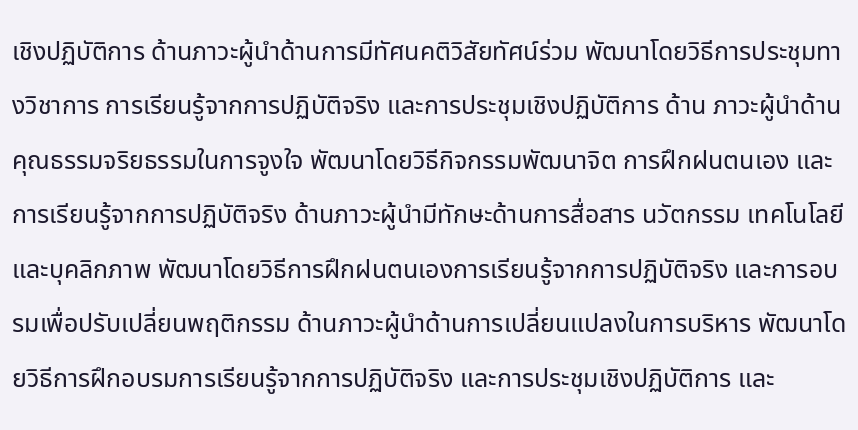เชิงปฏิบัติการ ด้านภาวะผู้นำด้านการมีทัศนคติวิสัยทัศน์ร่วม พัฒนาโดยวิธีการประชุมทางวิชาการ การเรียนรู้จากการปฏิบัติจริง และการประชุมเชิงปฏิบัติการ ด้าน ภาวะผู้นำด้านคุณธรรมจริยธรรมในการจูงใจ พัฒนาโดยวิธีกิจกรรมพัฒนาจิต การฝึกฝนตนเอง และการเรียนรู้จากการปฏิบัติจริง ด้านภาวะผู้นำมีทักษะด้านการสื่อสาร นวัตกรรม เทคโนโลยี และบุคลิกภาพ พัฒนาโดยวิธีการฝึกฝนตนเองการเรียนรู้จากการปฏิบัติจริง และการอบรมเพื่อปรับเปลี่ยนพฤติกรรม ด้านภาวะผู้นำด้านการเปลี่ยนแปลงในการบริหาร พัฒนาโดยวิธีการฝึกอบรมการเรียนรู้จากการปฏิบัติจริง และการประชุมเชิงปฏิบัติการ และ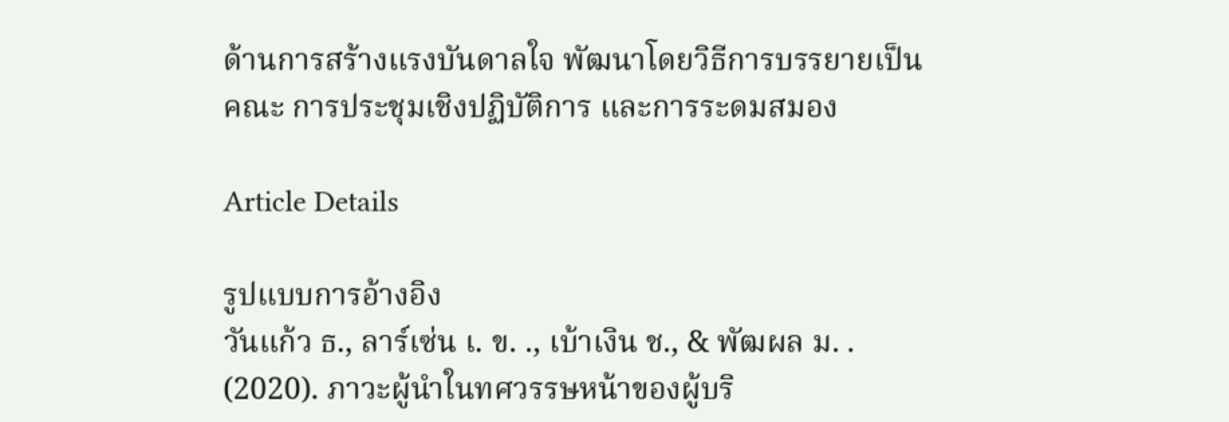ด้านการสร้างแรงบันดาลใจ พัฒนาโดยวิธีการบรรยายเป็นคณะ การประชุมเชิงปฏิบัติการ และการระดมสมอง

Article Details

รูปแบบการอ้างอิง
วันแก้ว ธ., ลาร์เซ่น เ. ข. ., เบ้าเงิน ช., & พัฒผล ม. . (2020). ภาวะผู้นำในทศวรรษหน้าของผู้บริ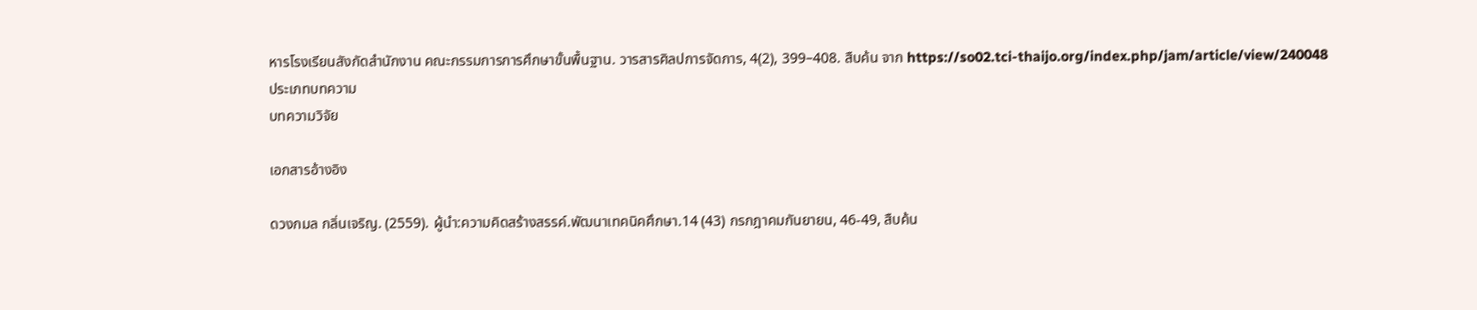หารโรงเรียนสังกัดสำนักงาน คณะกรรมการการศึกษาขั้นพื้นฐาน. วารสารศิลปการจัดการ, 4(2), 399–408. สืบค้น จาก https://so02.tci-thaijo.org/index.php/jam/article/view/240048
ประเภทบทความ
บทความวิจัย

เอกสารอ้างอิง

ดวงกมล กลิ่นเจริญ. (2559). ผู้นำ:ความคิดสร้างสรรค์.พัฒนาเทคนิคศึกษา.14 (43) กรกฎาคมกันยายน, 46-49, สืบค้น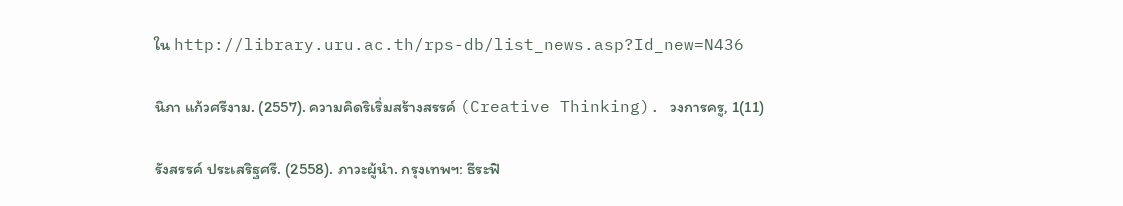ใน http://library.uru.ac.th/rps-db/list_news.asp?Id_new=N436

นิภา แก้วศรีงาม. (2557). ความคิดริเริ่มสร้างสรรค์ (Creative Thinking). วงการครู, 1(11)

รังสรรค์ ประเสริฐศรี. (2558). ภาวะผู้นำ. กรุงเทพฯ: ธีระฟิ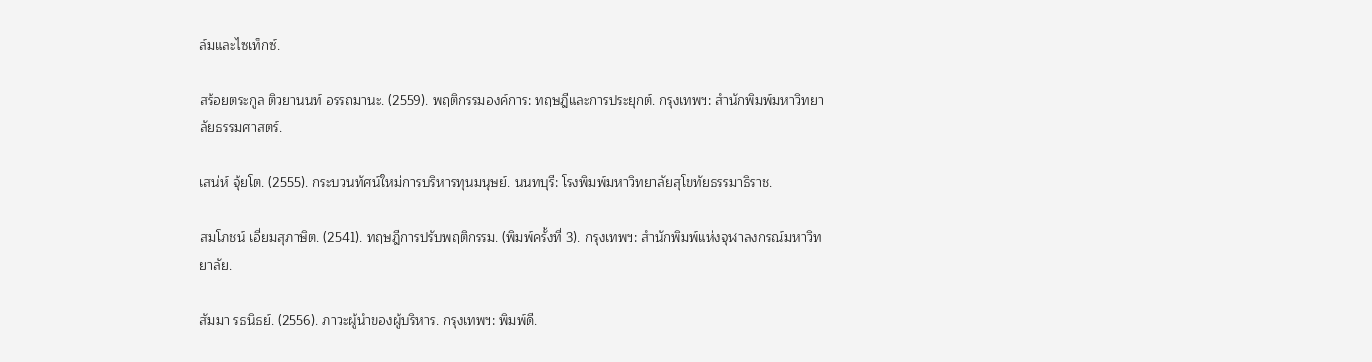ล์มและไซเท็กซ์.

สร้อยตระกูล ติวยานนท์ อรรถมานะ. (2559). พฤติกรรมองค์การ: ทฤษฎีและการประยุกต์. กรุงเทพฯ: สำนักพิมพ์มหาวิทยาลัยธรรมศาสตร์.

เสน่ห์ จุ้ยโต. (2555). กระบวนทัศน์ใหม่การบริหารทุนมนุษย์. นนทบุรี: โรงพิมพ์มหาวิทยาลัยสุโขทัยธรรมาธิราช.

สมโภชน์ เอี่ยมสุภาษิต. (2541). ทฤษฎีการปรับพฤติกรรม. (พิมพ์ครั้งที่ 3). กรุงเทพฯ: สำนักพิมพ์แห่งจุฬาลงกรณ์มหาวิทยาลัย.

สัมมา รธนิธย์. (2556). ภาวะผู้นำของผู้บริหาร. กรุงเทพฯ: พิมพ์ดี.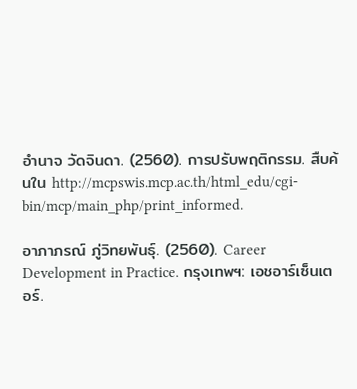อำนาจ วัดจินดา. (2560). การปรับพฤติกรรม. สืบค้นใน http://mcpswis.mcp.ac.th/html_edu/cgi-bin/mcp/main_php/print_informed.

อาภาภรณ์ ภู่วิทยพันธุ์. (2560). Career Development in Practice. กรุงเทพฯ: เอชอาร์เซ็นเตอร์.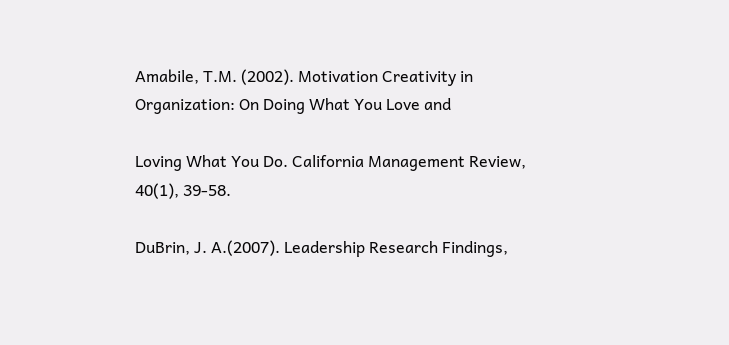Amabile, T.M. (2002). Motivation Creativity in Organization: On Doing What You Love and

Loving What You Do. California Management Review, 40(1), 39-58.

DuBrin, J. A.(2007). Leadership Research Findings,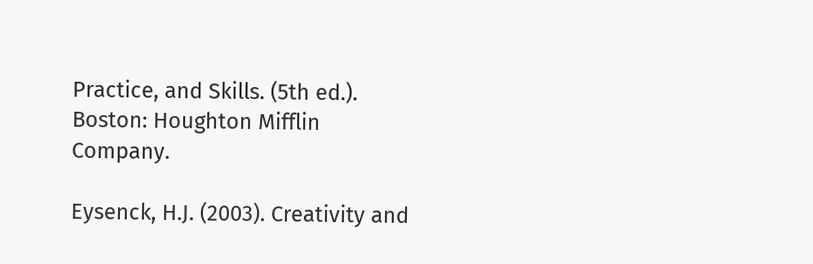Practice, and Skills. (5th ed.). Boston: Houghton Mifflin Company.

Eysenck, H.J. (2003). Creativity and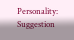Personality: Suggestion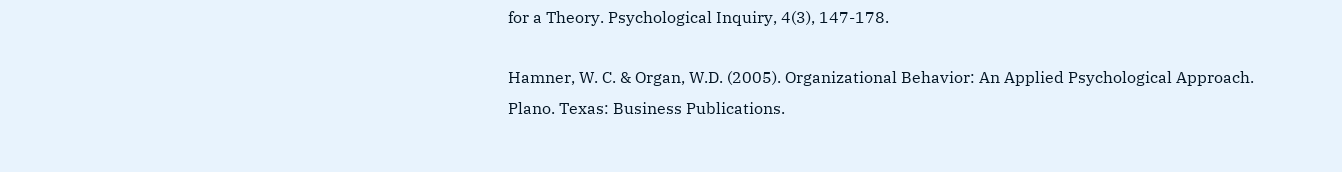for a Theory. Psychological Inquiry, 4(3), 147-178.

Hamner, W. C. & Organ, W.D. (2005). Organizational Behavior: An Applied Psychological Approach. Plano. Texas: Business Publications.